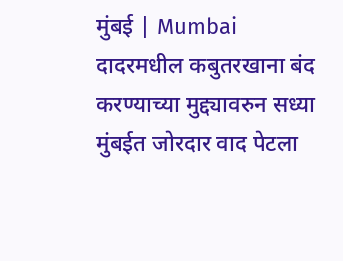मुंबई | Mumbai
दादरमधील कबुतरखाना बंद करण्याच्या मुद्द्यावरुन सध्या मुंबईत जोरदार वाद पेटला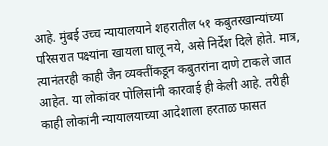आहे. मुंबई उच्च न्यायालयाने शहरातील ५१ कबुतरखान्यांच्या परिसरात पक्ष्यांना खायला घालू नये, असे निर्देश दिले होते. मात्र, त्यानंतरही काही जैन व्यक्तींकडून कबुतरांना दाणे टाकले जात आहेत. या लोकांवर पोलिसांनी कारवाई ही केली आहे. तरीही काही लोकांनी न्यायालयाच्या आदेशाला हरताळ फासत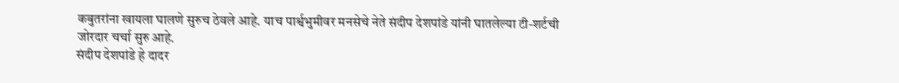कबुतरांना खायला घालणे सुरुच ठेवले आहे. याच पार्श्वभुमीवर मनसेचे नेते संदीप देशपांडे यांनी घातलेल्या टी-शर्टची जोरदार चर्चा सुरु आहे.
संदीप देशपांडे हे दादर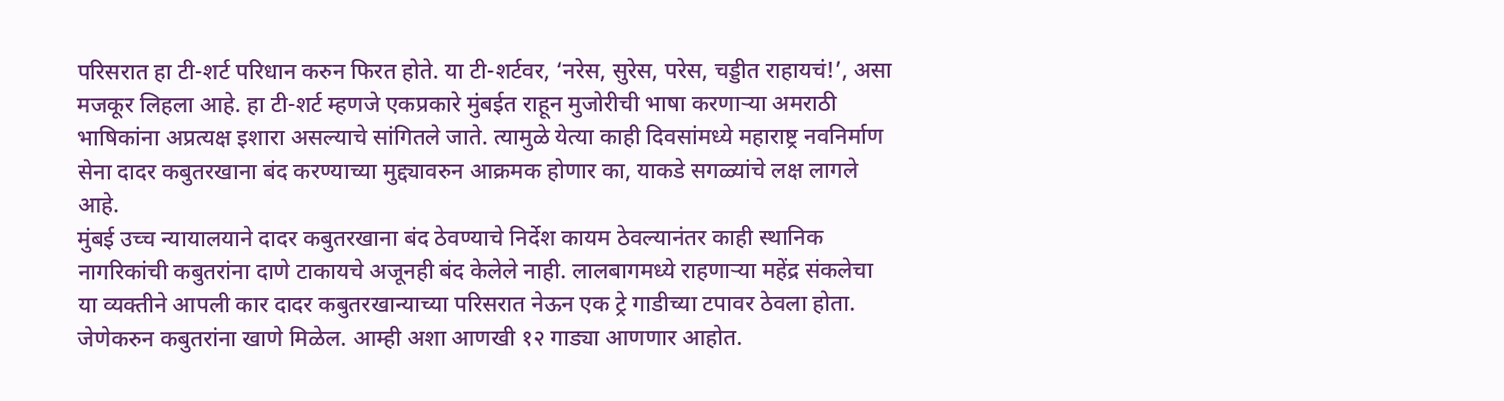परिसरात हा टी-शर्ट परिधान करुन फिरत होते. या टी-शर्टवर, ‘नरेस, सुरेस, परेस, चड्डीत राहायचं!’, असा मजकूर लिहला आहे. हा टी-शर्ट म्हणजे एकप्रकारे मुंबईत राहून मुजोरीची भाषा करणाऱ्या अमराठी भाषिकांना अप्रत्यक्ष इशारा असल्याचे सांगितले जाते. त्यामुळे येत्या काही दिवसांमध्ये महाराष्ट्र नवनिर्माण सेना दादर कबुतरखाना बंद करण्याच्या मुद्द्यावरुन आक्रमक होणार का, याकडे सगळ्यांचे लक्ष लागले आहे.
मुंबई उच्च न्यायालयाने दादर कबुतरखाना बंद ठेवण्याचे निर्देश कायम ठेवल्यानंतर काही स्थानिक नागरिकांची कबुतरांना दाणे टाकायचे अजूनही बंद केलेले नाही. लालबागमध्ये राहणाऱ्या महेंद्र संकलेचा या व्यक्तीने आपली कार दादर कबुतरखान्याच्या परिसरात नेऊन एक ट्रे गाडीच्या टपावर ठेवला होता. जेणेकरुन कबुतरांना खाणे मिळेल. आम्ही अशा आणखी १२ गाड्या आणणार आहोत.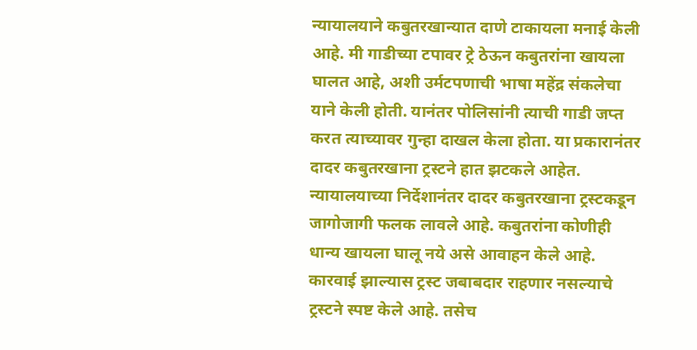न्यायालयाने कबुतरखान्यात दाणे टाकायला मनाई केली आहे. मी गाडीच्या टपावर ट्रे ठेऊन कबुतरांना खायला घालत आहे, अशी उर्मटपणाची भाषा महेंद्र संकलेचा याने केली होती. यानंतर पोलिसांनी त्याची गाडी जप्त करत त्याच्यावर गुन्हा दाखल केला होता. या प्रकारानंतर दादर कबुतरखाना ट्रस्टने हात झटकले आहेत.
न्यायालयाच्या निर्देशानंतर दादर कबुतरखाना ट्रस्टकडून जागोजागी फलक लावले आहे. कबुतरांना कोणीही धान्य खायला घालू नये असे आवाहन केले आहे. कारवाई झाल्यास ट्रस्ट जबाबदार राहणार नसल्याचे ट्रस्टने स्पष्ट केले आहे. तसेच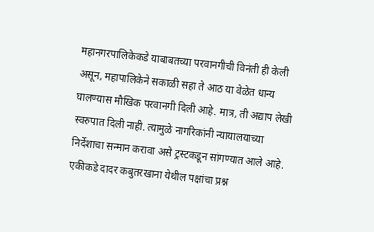महानगरपालिकेकडे याबाबतच्या परवानगीची विनंती ही केली असून, महापालिकेने सकाळी सहा ते आठ या वेळेत धान्य घालण्यास मौखिक परवानगी दिली आहे. मात्र, ती अद्याप लेखी स्वरुपात दिली नाही. त्यामुळे नागरिकांनी न्यायालयाच्या निर्देशाचा सन्मान करावा असे ट्रस्टकडून सांगण्यात आले आहे.
एकीकडे दादर कबुतरखाना येथील पक्षांचा प्रश्न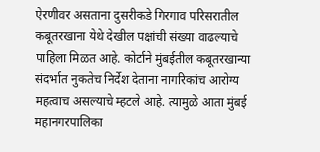ऐरणीवर असताना दुसरीकडे गिरगाव परिसरातील कबूतरखाना येथे देखील पक्षांची संख्या वाढल्याचे पाहिला मिळत आहे. कोर्टाने मुंबईतील कबूतरखान्या संदर्भात नुकतेच निर्देश देताना नागरिकांच आरोग्य महत्वाच असल्याचे म्हटले आहे. त्यामुळे आता मुंबई महानगरपालिका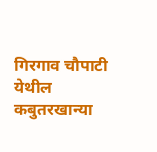गिरगाव चौपाटी येथील कबुतरखान्या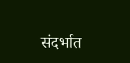संदर्भात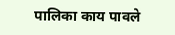पालिका काय पावले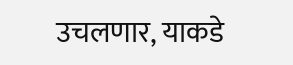उचलणार, याकडे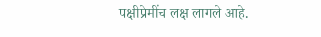पक्षीप्रेमींच लक्ष लागले आहे.